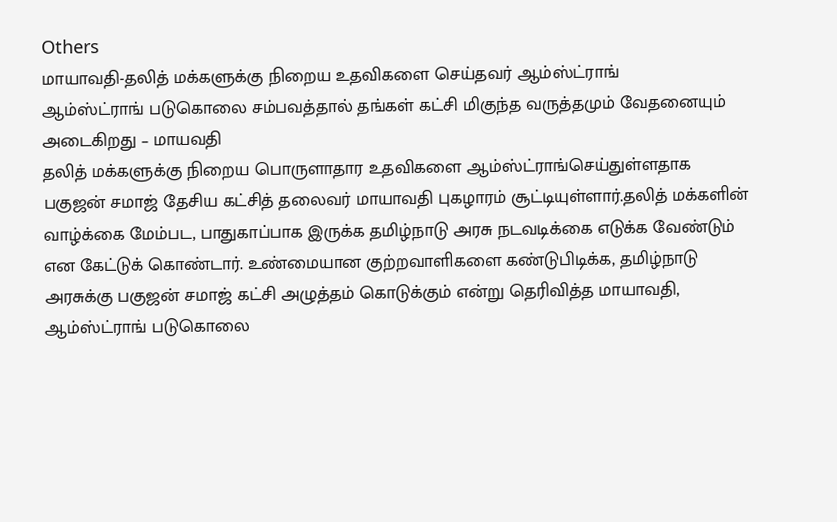Others
மாயாவதி-தலித் மக்களுக்கு நிறைய உதவிகளை செய்தவர் ஆம்ஸ்ட்ராங்
ஆம்ஸ்ட்ராங் படுகொலை சம்பவத்தால் தங்கள் கட்சி மிகுந்த வருத்தமும் வேதனையும் அடைகிறது – மாயவதி
தலித் மக்களுக்கு நிறைய பொருளாதார உதவிகளை ஆம்ஸ்ட்ராங்செய்துள்ளதாக பகுஜன் சமாஜ் தேசிய கட்சித் தலைவர் மாயாவதி புகழாரம் சூட்டியுள்ளார்.தலித் மக்களின் வாழ்க்கை மேம்பட, பாதுகாப்பாக இருக்க தமிழ்நாடு அரசு நடவடிக்கை எடுக்க வேண்டும் என கேட்டுக் கொண்டார். உண்மையான குற்றவாளிகளை கண்டுபிடிக்க, தமிழ்நாடு அரசுக்கு பகுஜன் சமாஜ் கட்சி அழுத்தம் கொடுக்கும் என்று தெரிவித்த மாயாவதி, ஆம்ஸ்ட்ராங் படுகொலை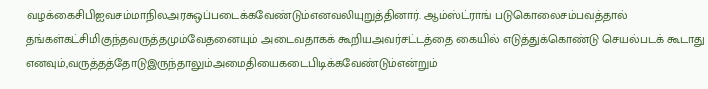வழக்கைசிபிஐவசம்மாநிலஅரசுஒப்படைக்கவேண்டும்எனவலியுறுத்தினார். ஆம்ஸ்ட்ராங் படுகொலைசம்பவத்தால் தங்கள்கட்சிமிகுந்தவருத்தமும்வேதனையும் அடைவதாகக் கூறியஅவர்சட்டத்தை கையில் எடுத்துக்கொண்டு செயல்படக் கூடாது எனவும்,வருத்தத்தோடுஇருந்தாலும்அமைதியைகடைபிடிக்கவேண்டும்என்றும்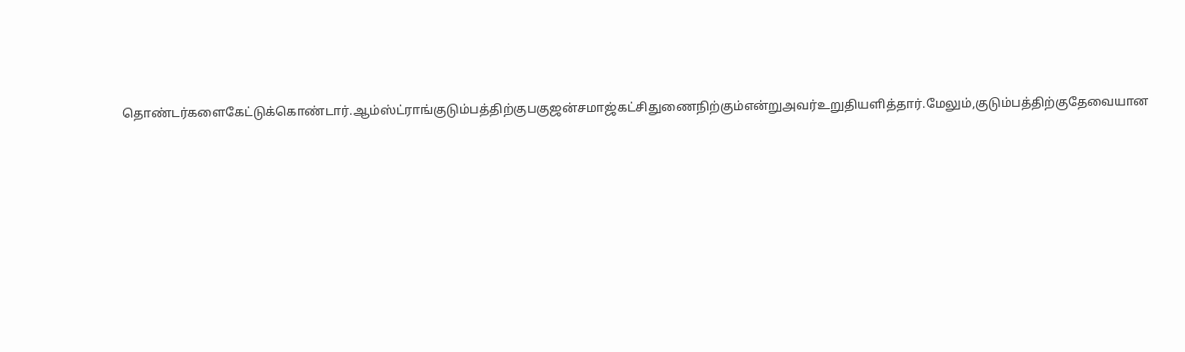தொண்டர்களைகேட்டுக்கொண்டார்.ஆம்ஸ்ட்ராங்குடும்பத்திற்குபகுஜன்சமாஜ்கட்சிதுணைநிற்கும்என்றுஅவர்உறுதியளித்தார்.மேலும்,குடும்பத்திற்குதேவையான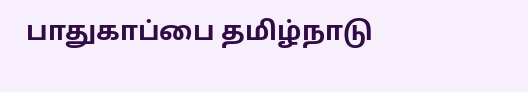பாதுகாப்பை தமிழ்நாடு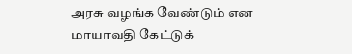அரசு வழங்க வேண்டும் என மாயாவதி கேட்டுக்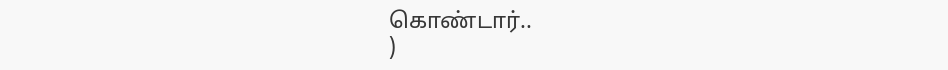கொண்டார்..
)